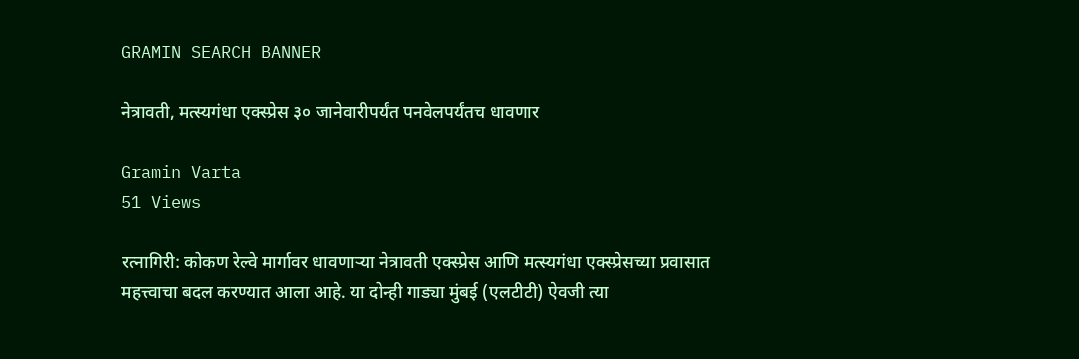GRAMIN SEARCH BANNER

नेत्रावती, मत्स्यगंधा एक्स्प्रेस ३० जानेवारीपर्यंत पनवेलपर्यंतच धावणार

Gramin Varta
51 Views

रत्नागिरी: कोकण रेल्वे मार्गावर धावणाऱ्या नेत्रावती एक्स्प्रेस आणि मत्स्यगंधा एक्स्प्रेसच्या प्रवासात महत्त्वाचा बदल करण्यात आला आहे. या दोन्ही गाड्या मुंबई (एलटीटी) ऐवजी त्या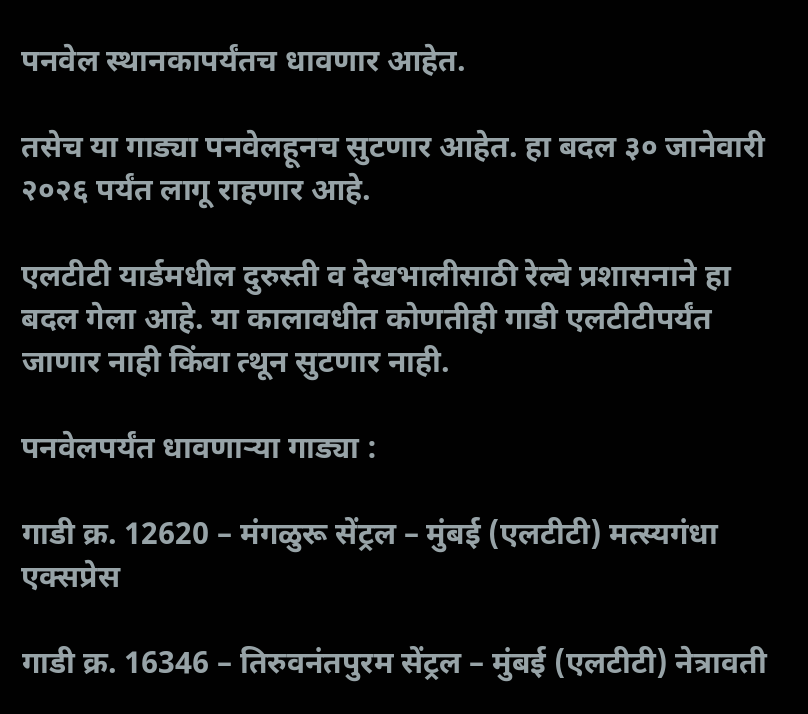पनवेल स्थानकापर्यंतच धावणार आहेत.

तसेच या गाड्या पनवेलहूनच सुटणार आहेत. हा बदल ३० जानेवारी २०२६ पर्यंत लागू राहणार आहे.

एलटीटी यार्डमधील दुरुस्ती व देखभालीसाठी रेल्वे प्रशासनाने हा बदल गेला आहे. या कालावधीत कोणतीही गाडी एलटीटीपर्यंत जाणार नाही किंवा त्थून सुटणार नाही.

पनवेलपर्यंत धावणाऱ्या गाड्या :

गाडी क्र. 12620 – मंगळुरू सेंट्रल – मुंबई (एलटीटी) मत्स्यगंधा एक्सप्रेस

गाडी क्र. 16346 – तिरुवनंतपुरम सेंट्रल – मुंबई (एलटीटी) नेत्रावती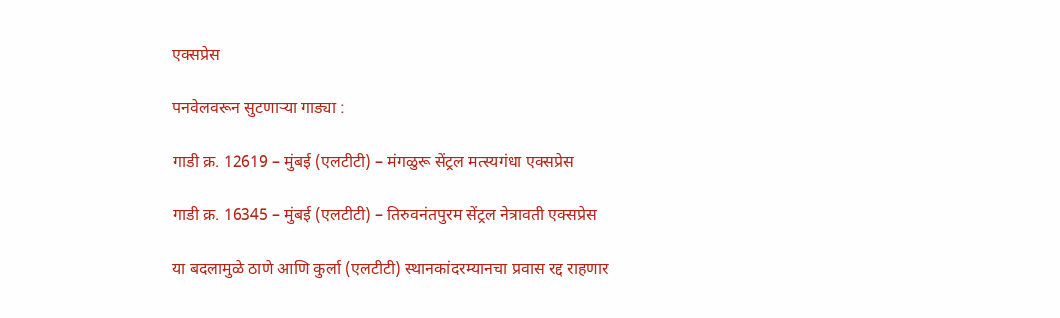एक्सप्रेस

पनवेलवरून सुटणाऱ्या गाड्या :

गाडी क्र. 12619 – मुंबई (एलटीटी) – मंगळुरू सेंट्रल मत्स्यगंधा एक्सप्रेस

गाडी क्र. 16345 – मुंबई (एलटीटी) – तिरुवनंतपुरम सेंट्रल नेत्रावती एक्सप्रेस

या बदलामुळे ठाणे आणि कुर्ला (एलटीटी) स्थानकांदरम्यानचा प्रवास रद्द राहणार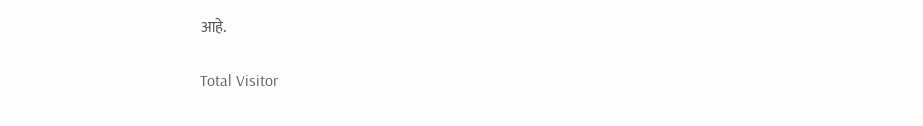आहे.

Total Visitor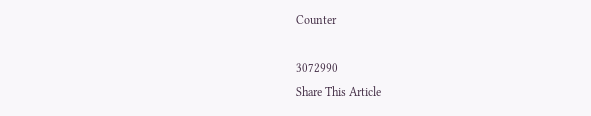Counter

3072990
Share This Article